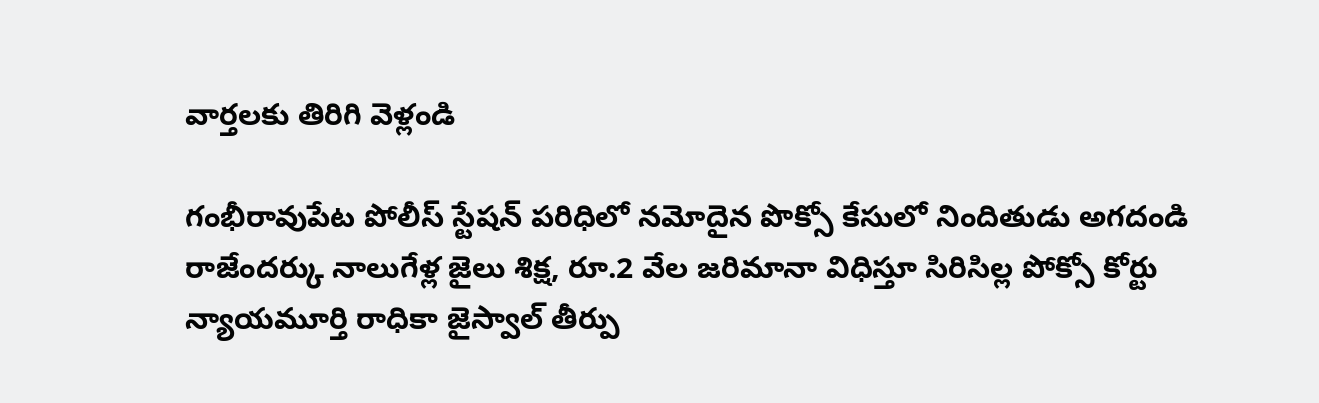వార్తలకు తిరిగి వెళ్లండి

గంభీరావుపేట పోలీస్ స్టేషన్ పరిధిలో నమోదైన పొక్సో కేసులో నిందితుడు అగదండి రాజేందర్కు నాలుగేళ్ల జైలు శిక్ష, రూ.2 వేల జరిమానా విధిస్తూ సిరిసిల్ల పోక్సో కోర్టు న్యాయమూర్తి రాధికా జైస్వాల్ తీర్పు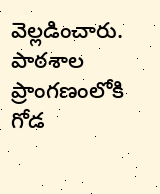వెల్లడించారు.
పాఠశాల ప్రాంగణంలోకి గోడ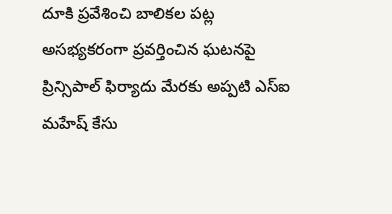దూకి ప్రవేశించి బాలికల పట్ల అసభ్యకరంగా ప్రవర్తించిన ఘటనపై ప్రిన్సిపాల్ ఫిర్యాదు మేరకు అప్పటి ఎస్ఐ మహేష్ కేసు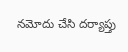నమోదు చేసి దర్యాప్తు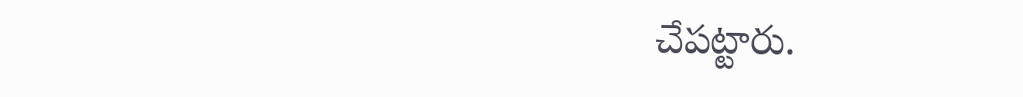చేపట్టారు.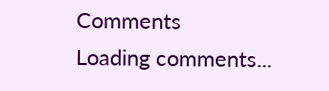Comments
Loading comments...